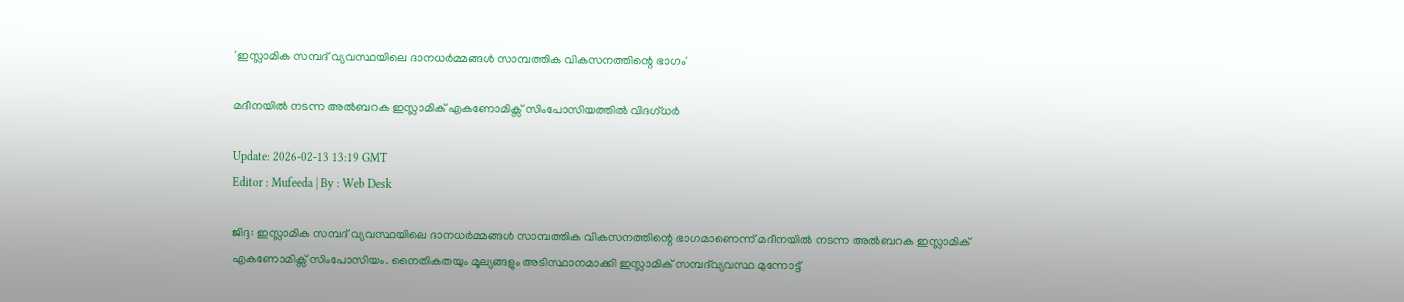'ഇസ്ലാമിക സമ്പദ് വ്യവസ്ഥയിലെ ദാനധർമ്മങ്ങൾ സാമ്പത്തിക വികസനത്തിന്റെ ഭാഗം'

മദീനയിൽ നടന്ന അൽബറക ഇസ്ലാമിക് എകണോമിക്സ് സിംപോസിയത്തിൽ വിദഗ്ധർ

Update: 2026-02-13 13:19 GMT
Editor : Mufeeda | By : Web Desk

ജിദ്ദ: ഇസ്ലാമിക സമ്പദ് വ്യവസ്ഥയിലെ ദാനധർമ്മങ്ങൾ സാമ്പത്തിക വികസനത്തിന്റെ ഭാഗമാണെന്ന് മദീനയിൽ നടന്ന അൽബറക ഇസ്ലാമിക് എകണോമിക്സ് സിംപോസിയം. നൈതികതയും മൂല്യങ്ങളും അടിസ്ഥാനമാക്കി ഇസ്ലാമിക് സമ്പദ്‌വ്യവസ്ഥ മുന്നോട്ട്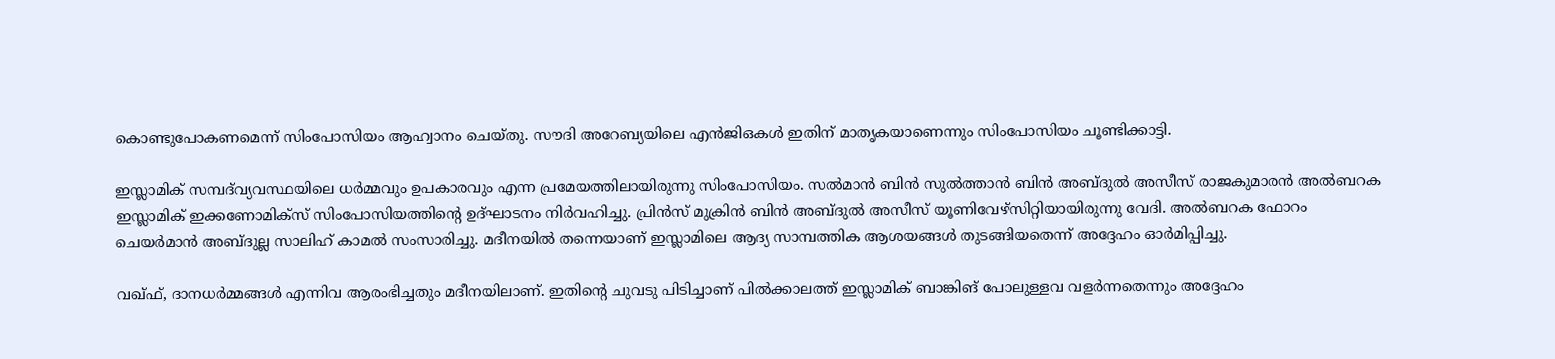കൊണ്ടുപോകണമെന്ന് സിംപോസിയം ആഹ്വാനം ചെയ്തു. സൗദി അറേബ്യയിലെ എൻജിഒകൾ ഇതിന് മാതൃകയാണെന്നും സിംപോസിയം ചൂണ്ടിക്കാട്ടി.

ഇസ്ലാമിക് സമ്പദ്‌വ്യവസ്ഥയിലെ ധർമ്മവും ഉപകാരവും എന്ന പ്രമേയത്തിലായിരുന്നു സിംപോസിയം. സൽമാൻ ബിൻ സുൽത്താൻ ബിൻ അബ്ദുൽ അസീസ് രാജകുമാരൻ അൽബറക ഇസ്ലാമിക് ഇക്കണോമിക്സ് സിംപോസിയത്തിന്റെ ഉദ്ഘാടനം നിർവഹിച്ചു. പ്രിൻസ് മുക്രിൻ ബിൻ അബ്ദുൽ അസീസ് യൂണിവേഴ്സിറ്റിയായിരുന്നു വേദി. അൽബറക ഫോറം ചെയർമാൻ അബ്ദുല്ല സാലിഹ് കാമൽ സംസാരിച്ചു. മദീനയിൽ തന്നെയാണ് ഇസ്ലാമിലെ ആദ്യ സാമ്പത്തിക ആശയങ്ങൾ തുടങ്ങിയതെന്ന് അദ്ദേഹം ഓർമിപ്പിച്ചു.

വഖ്ഫ്, ദാനധർമ്മങ്ങൾ എന്നിവ ആരംഭിച്ചതും മദീനയിലാണ്. ഇതിന്റെ ചുവടു പിടിച്ചാണ് പിൽക്കാലത്ത് ഇസ്ലാമിക് ബാങ്കിങ് പോലുള്ളവ വളർന്നതെന്നും അദ്ദേഹം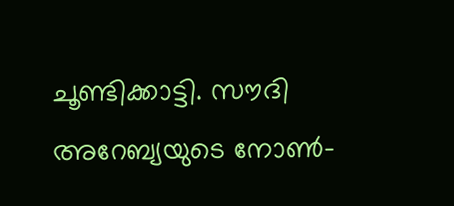ചൂണ്ടിക്കാട്ടി. സൗദി അറേബ്യയുടെ നോൺ-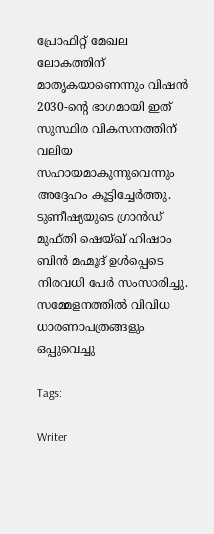പ്രോഫിറ്റ് മേഖല ലോകത്തിന് മാതൃകയാണെന്നും വിഷൻ 2030-ന്റെ ഭാഗമായി ഇത് സുസ്ഥിര വികസനത്തിന് വലിയ സഹായമാകുന്നുവെന്നും അദ്ദേഹം കൂട്ടിച്ചേർത്തു. ടുണീഷ്യയുടെ ഗ്രാൻഡ് മുഫ്തി ഷെയ്ഖ് ഹിഷാം ബിൻ മഹ്മൂദ് ഉൾപ്പെടെ നിരവധി പേർ സംസാരിച്ചു. സമ്മേളനത്തിൽ വിവിധ ധാരണാപത്രങ്ങളും ഒപ്പുവെച്ചു

Tags:

Writer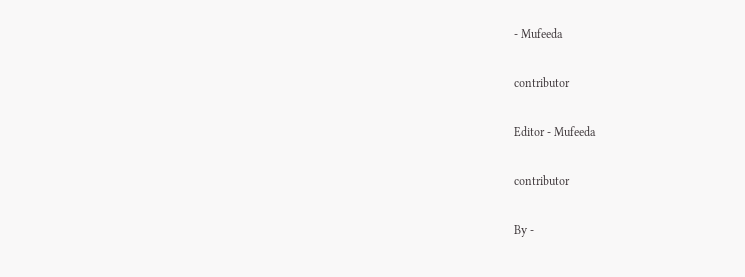- Mufeeda

contributor

Editor - Mufeeda

contributor

By -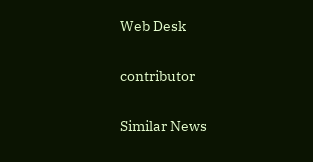Web Desk

contributor

Similar News